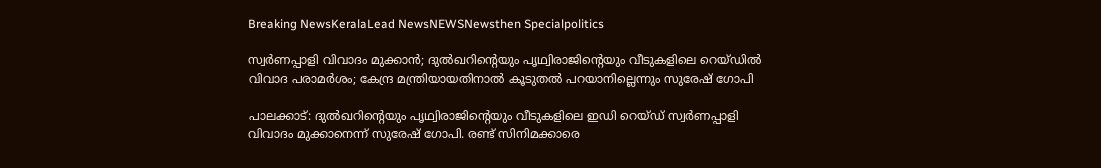Breaking NewsKeralaLead NewsNEWSNewsthen Specialpolitics

സ്വര്‍ണപ്പാളി വിവാദം മുക്കാന്‍; ദുല്‍ഖറിന്റെയും പൃഥ്വിരാജിന്റെയും വീടുകളിലെ റെയ്ഡില്‍ വിവാദ പരാമര്‍ശം; കേന്ദ്ര മന്ത്രിയായതിനാല്‍ കൂടുതല്‍ പറയാനില്ലെന്നും സുരേഷ് ഗോപി

പാലക്കാട്: ദുല്‍ഖറിന്റെയും പൃഥ്വിരാജിന്റെയും വീടുകളിലെ ഇഡി റെയ്ഡ് സ്വര്‍ണപ്പാളി വിവാദം മുക്കാനെന്ന് സുരേഷ് ഗോപി. രണ്ട് സിനിമക്കാരെ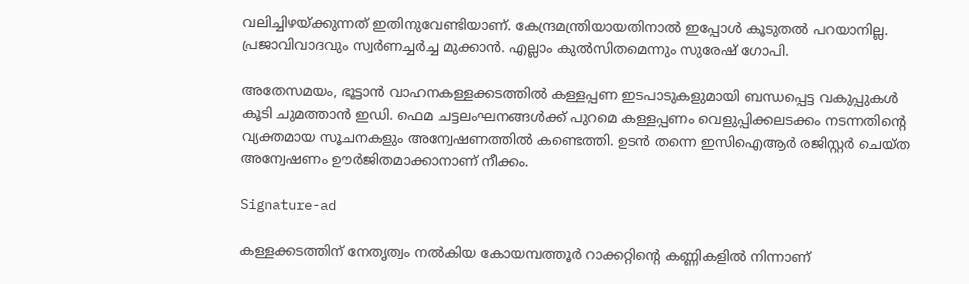വലിച്ചിഴയ്ക്കുന്നത് ഇതിനുവേണ്ടിയാണ്. കേന്ദ്രമന്ത്രിയായതിനാല്‍ ഇപ്പോള്‍ കൂടുതല്‍ പറയാനില്ല. പ്രജാവിവാദവും സ്വര്‍ണച്ചര്‍ച്ച മുക്കാന്‍. എല്ലാം കുല്‍സിതമെന്നും സുരേഷ് ഗോപി.

അതേസമയം, ഭൂട്ടാന്‍ വാഹനകള്ളക്കടത്തില്‍ കള്ളപ്പണ ഇടപാടുകളുമായി ബന്ധപ്പെട്ട വകുപ്പുകള്‍ കൂടി ചുമത്താന്‍ ഇഡി. ഫെമ ചട്ടലംഘനങ്ങള്‍ക്ക് പുറമെ കള്ളപ്പണം വെളുപ്പിക്കലടക്കം നടന്നതിന്റെ വ്യക്തമായ സൂചനകളും അന്വേഷണത്തില്‍ കണ്ടെത്തി. ഉടന്‍ തന്നെ ഇസിഐആര്‍ രജിസ്റ്റര്‍ ചെയ്ത അന്വേഷണം ഊര്‍ജിതമാക്കാനാണ് നീക്കം.

Signature-ad

കള്ളക്കടത്തിന് നേതൃത്വം നല്‍കിയ കോയമ്പത്തൂര്‍ റാക്കറ്റിന്റെ കണ്ണികളില്‍ നിന്നാണ്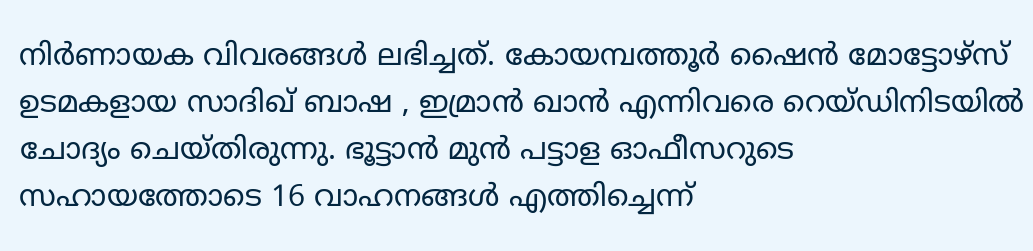നിര്‍ണായക വിവരങ്ങള്‍ ലഭിച്ചത്. കോയമ്പത്തൂര്‍ ഷൈന്‍ മോട്ടോഴ്‌സ് ഉടമകളായ സാദിഖ് ബാഷ , ഇമ്രാന്‍ ഖാന്‍ എന്നിവരെ റെയ്ഡിനിടയില്‍ ചോദ്യം ചെയ്തിരുന്നു. ഭൂട്ടാന്‍ മുന്‍ പട്ടാള ഓഫീസറുടെ സഹായത്തോടെ 16 വാഹനങ്ങള്‍ എത്തിച്ചെന്ന്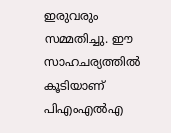ഇരുവരും സമ്മതിച്ചു. ഈ സാഹചര്യത്തില്‍ കൂടിയാണ് പിഎംഎല്‍എ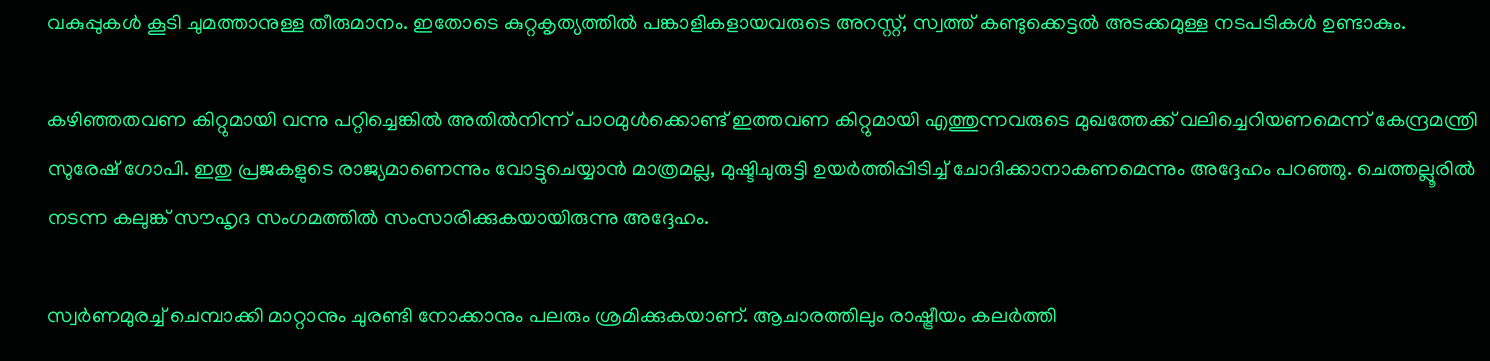വകുപ്പുകള്‍ കൂടി ചുമത്താനുള്ള തീരുമാനം. ഇതോടെ കുറ്റകൃത്യത്തില്‍ പങ്കാളികളായവരുടെ അറസ്റ്റ്, സ്വത്ത് കണ്ടുക്കെട്ടല്‍ അടക്കമുള്ള നടപടികള്‍ ഉണ്ടാകും.

കഴിഞ്ഞതവണ കിറ്റുമായി വന്നു പറ്റിച്ചെങ്കില്‍ അതില്‍നിന്ന് പാഠമുള്‍ക്കൊണ്ട് ഇത്തവണ കിറ്റുമായി എത്തുന്നവരുടെ മുഖത്തേക്ക് വലിച്ചെറിയണമെന്ന് കേന്ദ്രമന്ത്രി സുരേഷ് ഗോപി. ഇതു പ്രജകളുടെ രാജ്യമാണെന്നും വോട്ടുചെയ്യാന്‍ മാത്രമല്ല, മുഷ്ടിചുരുട്ടി ഉയര്‍ത്തിപ്പിടിച്ച് ചോദിക്കാനാകണമെന്നും അദ്ദേഹം പറഞ്ഞു. ചെത്തല്ലൂരില്‍ നടന്ന കലുങ്ക് സൗഹൃദ സംഗമത്തില്‍ സംസാരിക്കുകയായിരുന്നു അദ്ദേഹം.

സ്വര്‍ണമുരച്ച് ചെമ്പാക്കി മാറ്റാനും ചുരണ്ടി നോക്കാനും പലരും ശ്രമിക്കുകയാണ്. ആചാരത്തിലും രാഷ്ട്രീയം കലര്‍ത്തി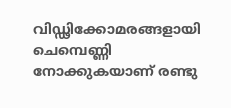വിഡ്ഢിക്കോമരങ്ങളായി ചെമ്പെണ്ണി നോക്കുകയാണ് രണ്ടു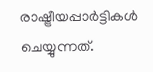രാഷ്ട്രീയപ്പാര്‍ട്ടികള്‍ ചെയ്യുന്നത്.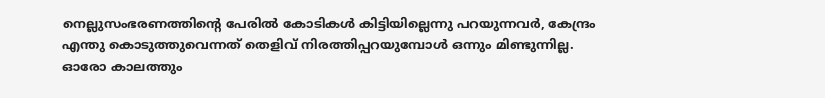നെല്ലുസംഭരണത്തിന്റെ പേരില്‍ കോടികള്‍ കിട്ടിയില്ലെന്നു പറയുന്നവര്‍, കേന്ദ്രം എന്തു കൊടുത്തുവെന്നത് തെളിവ് നിരത്തിപ്പറയുമ്പോള്‍ ഒന്നും മിണ്ടുന്നില്ല. ഓരോ കാലത്തും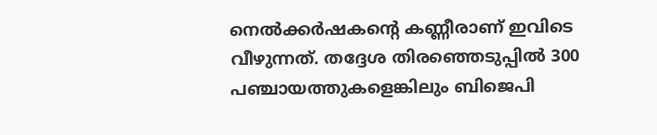നെല്‍ക്കര്‍ഷകന്റെ കണ്ണീരാണ് ഇവിടെ വീഴുന്നത്. തദ്ദേശ തിരഞ്ഞെടുപ്പില്‍ 300 പഞ്ചായത്തുകളെങ്കിലും ബിജെപി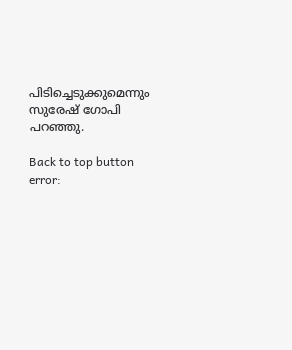പിടിച്ചെടുക്കുമെന്നും സുരേഷ് ഗോപി പറഞ്ഞു.

Back to top button
error: